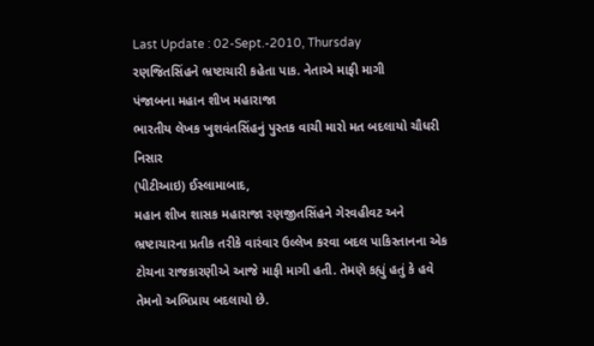Last Update : 02-Sept.-2010, Thursday
રણજિતસિંહને ભ્રષ્ટાચારી કહેતા પાક. નેતાએ માફી માગી
પંજાબના મહાન શીખ મહારાજા
ભારતીય લેખક ખુશવંતસિંહનું પુસ્તક વાચી મારો મત બદલાયો ચૌધરી નિસાર
(પીટીઆઇ) ઈસ્લામાબાદ,
મહાન શીખ શાસક મહારાજા રણજીતસિંહને ગેરવહીવટ અને ભ્રષ્ટાચારના પ્રતીક તરીકે વારંવાર ઉલ્લેખ કરવા બદલ પાકિસ્તાનના એક ટોચના રાજકારણીએ આજે માફી માગી હતી. તેમણે કહ્યું હતું કે હવે તેમનો અભિપ્રાય બદલાયો છે.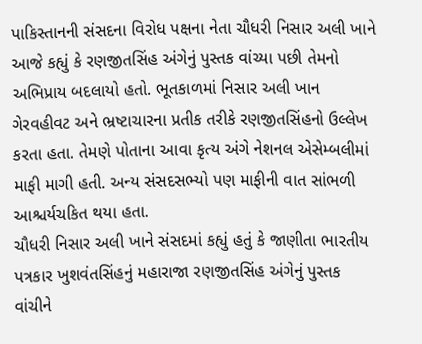પાકિસ્તાનની સંસદના વિરોધ પક્ષના નેતા ચૌધરી નિસાર અલી ખાને આજે કહ્યું કે રણજીતસિંહ અંગેનું પુસ્તક વાંચ્યા પછી તેમનો અભિપ્રાય બદલાયો હતો. ભૂતકાળમાં નિસાર અલી ખાન ગેરવહીવટ અને ભ્રષ્ટાચારના પ્રતીક તરીકે રણજીતસિંહનો ઉલ્લેખ કરતા હતા. તેમણે પોતાના આવા કૃત્ય અંગે નેશનલ એસેમ્બલીમાં માફી માગી હતી. અન્ય સંસદસભ્યો પણ માફીની વાત સાંભળી આશ્ચર્યચકિત થયા હતા.
ચૌધરી નિસાર અલી ખાને સંસદમાં કહ્યું હતું કે જાણીતા ભારતીય પત્રકાર ખુશવંતસિંહનું મહારાજા રણજીતસિંહ અંગેનું પુસ્તક વાંચીને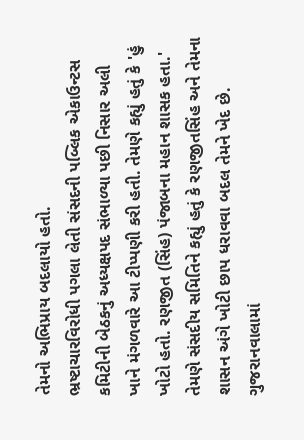તેમનો અભિપ્રાય બદલાયો હતો.
ભ્રષ્ટાચારવિરોધી પગલા લેતી સંસદની પબ્લિક એકાઉન્ટસ કમિટીની બેઠકનું અધ્યક્ષપદ સંભાળ્યા પછી નિસાર અલી ખાને મંગળવારે આ ટીપ્પણી કરી હતી. તેમણે કહ્યું હતું કે 'હું ખોટો હતો. રણજીત (સિંહ) પંજાબના મહાન શાસક હતા.' તેમણે સંસદીય સમિતિને કહ્યું હતું કે રણજીતસિંહ અને તેમના શાસન અંગે ખોટી છાપ ધરાવવા બદલ તેમને ખેદ છે.
ગુજરાનવાલામાં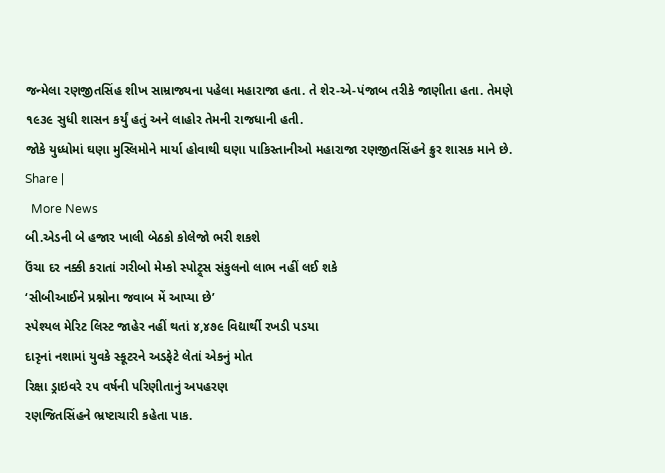જન્મેલા રણજીતસિંહ શીખ સામ્રાજ્યના પહેલા મહારાજા હતા. તે શેર-એ-પંજાબ તરીકે જાણીતા હતા. તેમણે ૧૯૩૯ સુધી શાસન કર્યું હતું અને લાહોર તેમની રાજધાની હતી.
જોકે યુધ્ધોમાં ઘણા મુસ્લિમોને માર્યા હોવાથી ઘણા પાકિસ્તાનીઓ મહારાજા રણજીતસિંહને ક્રુર શાસક માને છે.
Share |
  More News
બી.એડની બે હજાર ખાલી બેઠકો કોલેજો ભરી શકશે
ઉંચા દર નક્કી કરાતાં ગરીબો મેમ્કો સ્પોટ્ર્સ સંકુલનો લાભ નહીં લઈ શકે
‘સીબીઆઈને પ્રશ્નોના જવાબ મેં આપ્યા છે’
સ્પેશ્યલ મેરિટ લિસ્ટ જાહેર નહીં થતાં ૪,૪૭૯ વિદ્યાર્થી રખડી પડયા
દારૃનાં નશામાં યુવકે સ્કૂટરને અડફેટે લેતાં એકનું મોત
રિક્ષા ડ્રાઇવરે ૨૫ વર્ષની પરિણીતાનું અપહરણ
રણજિતસિંહને ભ્રષ્ટાચારી કહેતા પાક.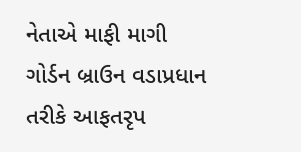નેતાએ માફી માગી
ગોર્ડન બ્રાઉન વડાપ્રધાન તરીકે આફતરૃપ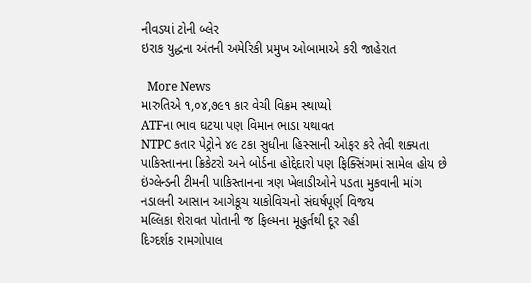નીવડયાં ટોની બ્લેર
ઇરાક યુદ્ધના અંતની અમેરિકી પ્રમુખ ઓબામાએ કરી જાહેરાત

  More News
મારુતિએ ૧,૦૪,૭૯૧ કાર વેચી વિક્રમ સ્થાપ્યો
ATFના ભાવ ઘટયા પણ વિમાન ભાડા યથાવત
NTPC કતાર પેટ્રોને ૪૯ ટકા સુધીના હિસ્સાની ઓફર કરે તેવી શક્યતા
પાકિસ્તાનના ક્રિકેટરો અને બોર્ડના હોદ્દેદારો પણ ફિક્સિંગમાં સામેલ હોય છે
ઇંગ્લેન્ડની ટીમની પાકિસ્તાનના ત્રણ ખેલાડીઓને પડતા મુકવાની માંગ
નડાલની આસાન આગેકૂચ યાકોવિચનો સંઘર્ષપૂર્ણ વિજય
મલ્લિકા શેરાવત પોતાની જ ફિલ્મના મૂહુર્તથી દૂર રહી
દિગ્દર્શક રામગોપાલ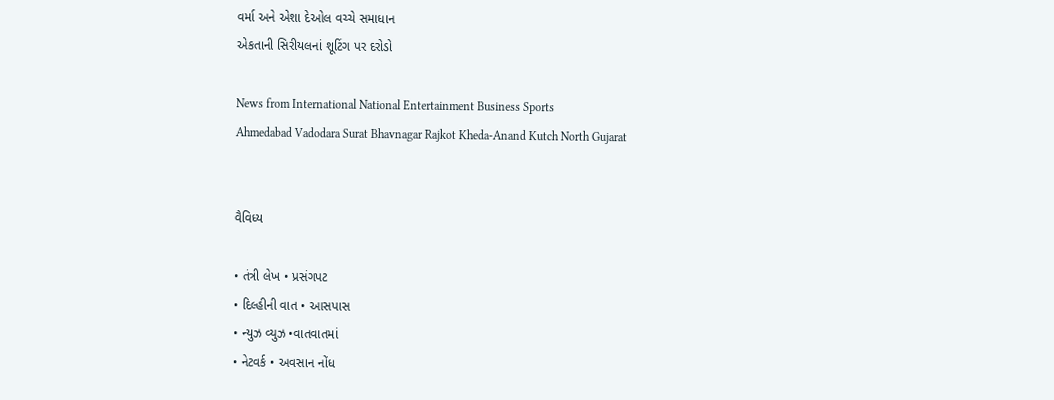વર્મા અને એશા દેઓલ વચ્ચે સમાધાન
એકતાની સિરીયલનાં શૂટિંગ પર દરોડો

News from International National Entertainment Business Sports
Ahmedabad Vadodara Surat Bhavnagar Rajkot Kheda-Anand Kutch North Gujarat


વૈવિધ્ય

• તંત્રી લેખ • પ્રસંગપટ
• દિલ્હીની વાત • આસપાસ
• ન્યુઝ વ્યુઝ •વાતવાતમાં
• નેટવર્ક • અવસાન નોંધ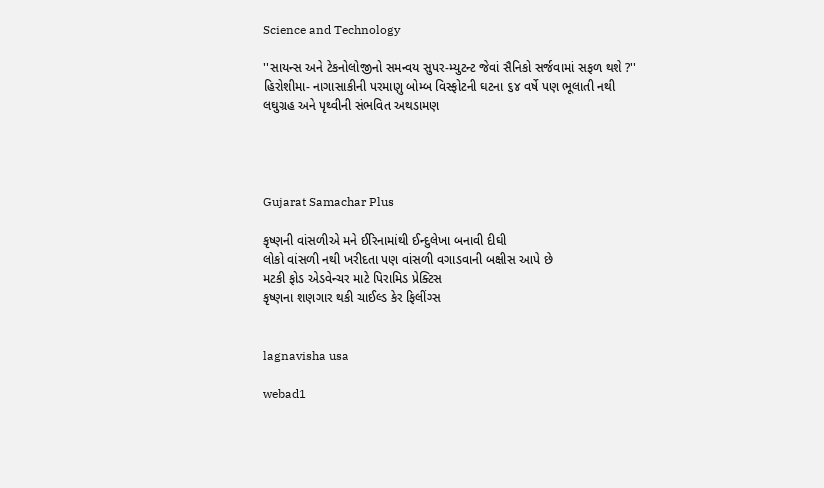Science and Technology

''સાયન્સ અને ટેકનોલોજીનો સમન્વય સુપર-મ્યુટન્ટ જેવાં સૈનિકો સર્જવામાં સફળ થશે ?''
હિરોશીમા- નાગાસાકીની પરમાણુ બોમ્બ વિસ્ફોટની ઘટના ૬૪ વર્ષે પણ ભૂલાતી નથી
લઘુગ્રહ અને પૃથ્વીની સંભવિત અથડામણ




Gujarat Samachar Plus

કૃષ્ણની વાંસળીએ મને ઈરિનામાંથી ઈન્દુલેખા બનાવી દીઘી
લોકો વાંસળી નથી ખરીદતા પણ વાંસળી વગાડવાની બક્ષીસ આપે છે
મટકી ફોડ એડવેન્ચર માટે પિરામિડ પ્રેક્ટિસ
કૃષ્ણના શણગાર થકી ચાઈલ્ડ કેર ફિલીંગ્સ


lagnavisha usa

webad1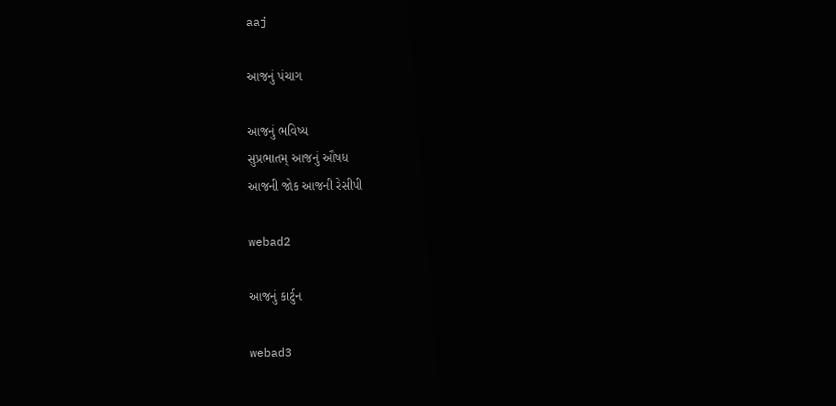aaj

આજનું પંચાગ

આજનું ભવિષ્ય
સુપ્રભાતમ્ આજનું ઔષધ
આજની જોક આજની રેસીપી

webad2

આજનું કાર્ટુન

webad3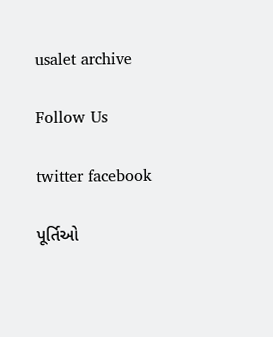usalet archive

Follow Us

twitter facebook

પૂર્તિઓ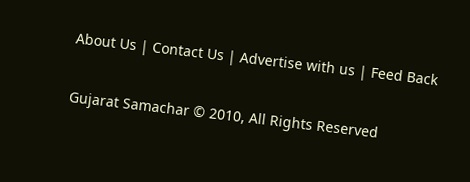About Us | Contact Us | Advertise with us | Feed Back

Gujarat Samachar © 2010, All Rights Reserved